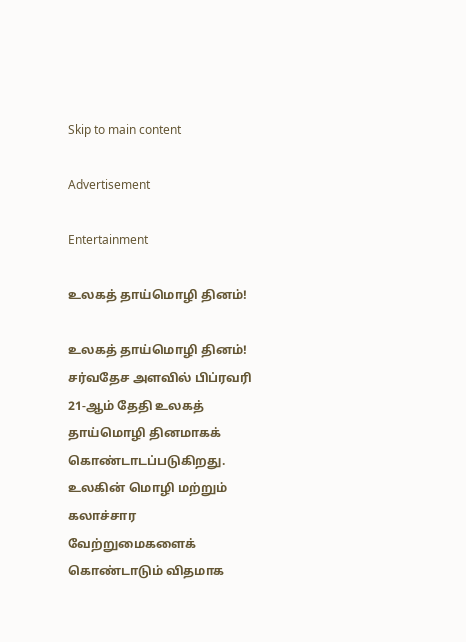Skip to main content

Advertisement

Entertainment

உலகத் தாய்மொழி தினம்!

உலகத் தாய்மொழி தினம்!
சர்வதேச அளவில் பிப்ரவரி 21-ஆம் தேதி உலகத் தாய்மொழி தினமாகக் கொண்டாடப்படுகிறது. உலகின் மொழி மற்றும் கலாச்சார வேற்றுமைகளைக் கொண்டாடும் விதமாக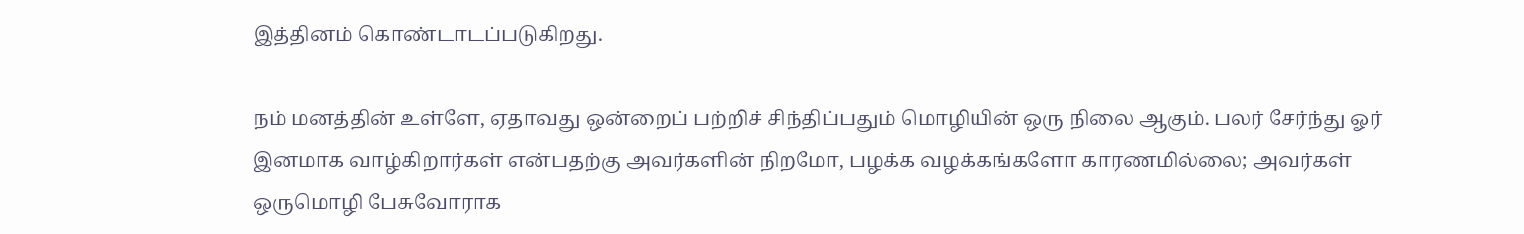இத்தினம் கொண்டாடப்படுகிறது.

நம் மனத்தின் உள்ளே, ஏதாவது ஒன்றைப் பற்றிச் சிந்திப்பதும் மொழியின் ஒரு நிலை ஆகும். பலர் சேர்ந்து ஓர் இனமாக வாழ்கிறார்கள் என்பதற்கு அவர்களின் நிறமோ, பழக்க வழக்கங்களோ காரணமில்லை; அவர்கள் ஒருமொழி பேசுவோராக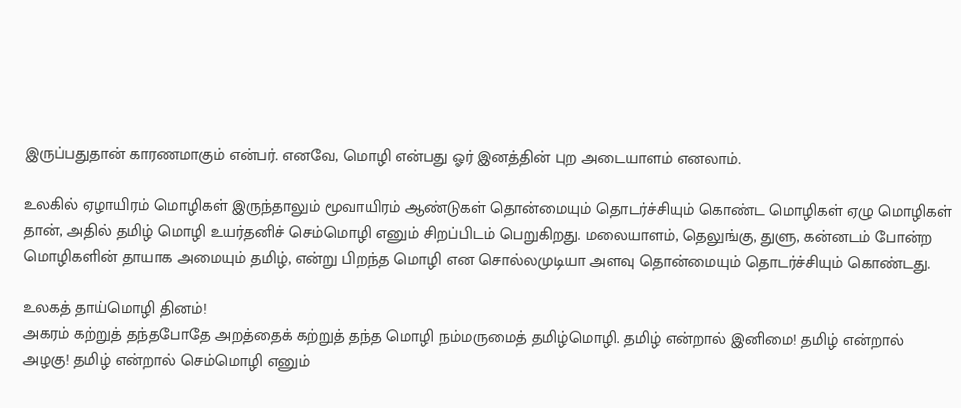இருப்பதுதான் காரணமாகும் என்பர். எனவே, மொழி என்பது ஓர் இனத்தின் புற அடையாளம் எனலாம்.

உலகில் ஏழாயிரம் மொழிகள் இருந்தாலும் மூவாயிரம் ஆண்டுகள் தொன்மையும் தொடர்ச்சியும் கொண்ட மொழிகள் ஏழு மொழிகள் தான், அதில் தமிழ் மொழி உயர்தனிச் செம்மொழி எனும் சிறப்பிடம் பெறுகிறது. மலையாளம், தெலுங்கு, துளு, கன்னடம் போன்ற மொழிகளின் தாயாக அமையும் தமிழ், என்று பிறந்த மொழி என சொல்லமுடியா அளவு தொன்மையும் தொடர்ச்சியும் கொண்டது.

உலகத் தாய்மொழி தினம்!
அகரம் கற்றுத் தந்தபோதே அறத்தைக் கற்றுத் தந்த மொழி நம்மருமைத் தமிழ்மொழி. தமிழ் என்றால் இனிமை! தமிழ் என்றால் அழகு! தமிழ் என்றால் செம்மொழி எனும்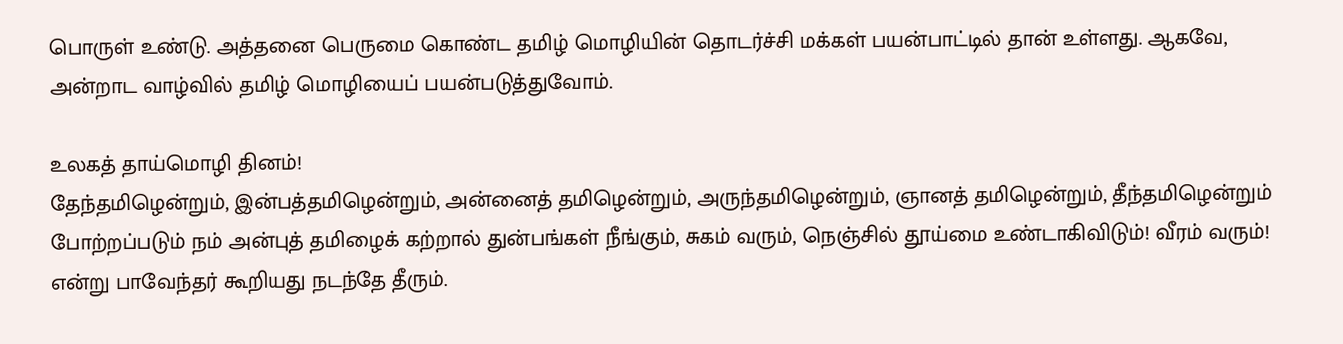பொருள் உண்டு. அத்தனை பெருமை கொண்ட தமிழ் மொழியின் தொடர்ச்சி மக்கள் பயன்பாட்டில் தான் உள்ளது. ஆகவே, அன்றாட வாழ்வில் தமிழ் மொழியைப் பயன்படுத்துவோம்.

உலகத் தாய்மொழி தினம்!
தேந்தமிழென்றும், இன்பத்தமிழென்றும், அன்னைத் தமிழென்றும், அருந்தமிழென்றும், ஞானத் தமிழென்றும், தீந்தமிழென்றும் போற்றப்படும் நம் அன்புத் தமிழைக் கற்றால் துன்பங்கள் நீங்கும், சுகம் வரும், நெஞ்சில் தூய்மை உண்டாகிவிடும்! வீரம் வரும்! என்று பாவேந்தர் கூறியது நடந்தே தீரும்.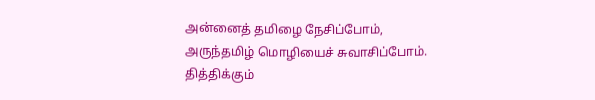அன்னைத் தமிழை நேசிப்போம், அருந்தமிழ் மொழியைச் சுவாசிப்போம். தித்திக்கும்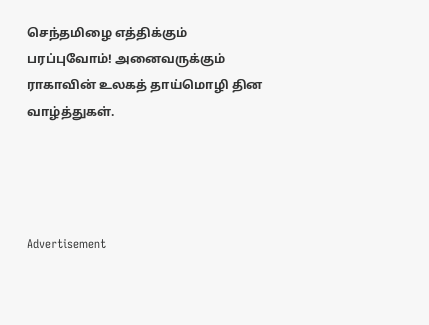செந்தமிழை எத்திக்கும் பரப்புவோம்! அனைவருக்கும் ராகாவின் உலகத் தாய்மொழி தின வாழ்த்துகள்.




Advertisement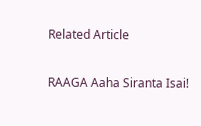Related Article

RAAGA Aaha Siranta Isai!